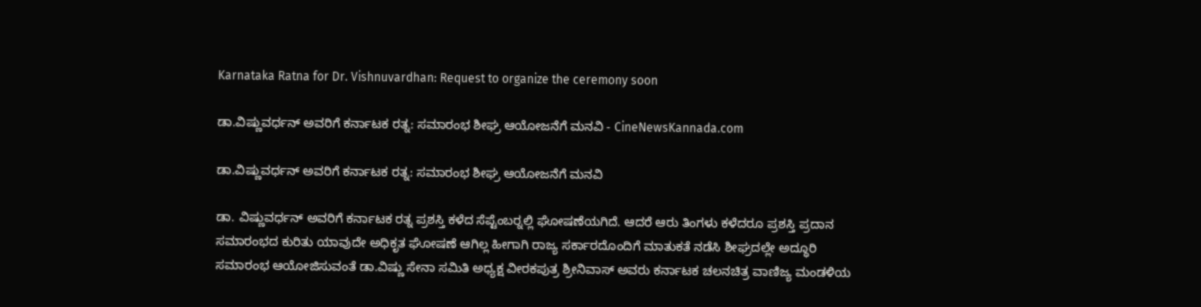Karnataka Ratna for Dr. Vishnuvardhan: Request to organize the ceremony soon

ಡಾ.ವಿಷ್ಣುವರ್ಧನ್ ಅವರಿಗೆ ಕರ್ನಾಟಕ ರತ್ನ: ಸಮಾರಂಭ ಶೀಘ್ರ ಆಯೋಜನೆಗೆ ಮನವಿ - CineNewsKannada.com

ಡಾ.ವಿಷ್ಣುವರ್ಧನ್ ಅವರಿಗೆ ಕರ್ನಾಟಕ ರತ್ನ: ಸಮಾರಂಭ ಶೀಘ್ರ ಆಯೋಜನೆಗೆ ಮನವಿ

ಡಾ. ವಿಷ್ಣುವರ್ಧನ್ ಅವರಿಗೆ ಕರ್ನಾಟಕ ರತ್ನ ಪ್ರಶಸ್ತಿ ಕಳೆದ ಸೆಪ್ಟೆಂಬರ್‍ನಲ್ಲಿ ಘೋಷಣೆಯಗಿದೆ. ಆದರೆ ಆರು ತಿಂಗಳು ಕಳೆದರೂ ಪ್ರಶಸ್ತಿ ಪ್ರದಾನ ಸಮಾರಂಭದ ಕುರಿತು ಯಾವುದೇ ಅಧಿಕೃತ ಘೋಷಣೆ ಆಗಿಲ್ಲ ಹೀಗಾಗಿ ರಾಜ್ಯ ಸರ್ಕಾರದೊಂದಿಗೆ ಮಾತುಕತೆ ನಡೆಸಿ ಶೀಘ್ರದಲ್ಲೇ ಅದ್ಧೂರಿ ಸಮಾರಂಭ ಆಯೋಜಿಸುವಂತೆ ಡಾ.ವಿಷ್ಣು ಸೇನಾ ಸಮಿತಿ ಅಧ್ಯಕ್ಷ ವೀರಕಪುತ್ರ ಶ್ರೀನಿವಾಸ್ ಅವರು ಕರ್ನಾಟಕ ಚಲನಚಿತ್ರ ವಾಣಿಜ್ಯ ಮಂಡಳಿಯ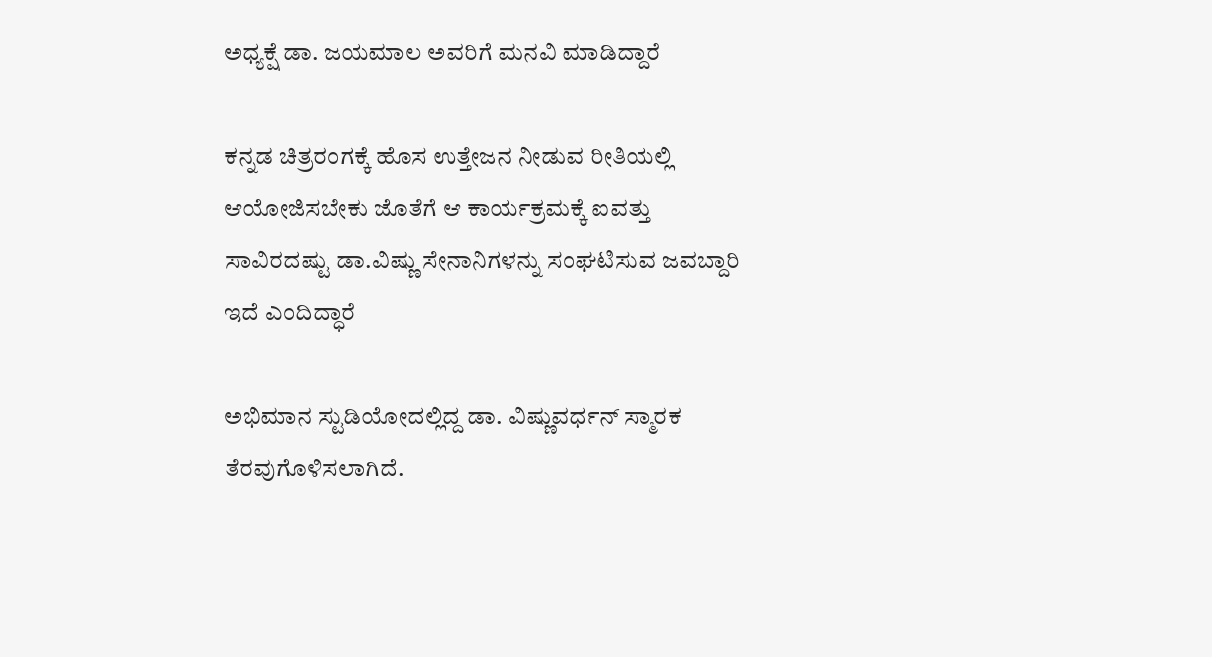ಅಧ್ಯಕ್ಷೆ ಡಾ. ಜಯಮಾಲ ಅವರಿಗೆ ಮನವಿ ಮಾಡಿದ್ದಾರೆ

ಕನ್ನಡ ಚಿತ್ರರಂಗಕ್ಕೆ ಹೊಸ ಉತ್ತೇಜನ ನೀಡುವ ರೀತಿಯಲ್ಲಿ ಆಯೋಜಿಸಬೇಕು ಜೊತೆಗೆ ಆ ಕಾರ್ಯಕ್ರಮಕ್ಕೆ ಐವತ್ತು ಸಾವಿರದಷ್ಟು ಡಾ.ವಿಷ್ಣು ಸೇನಾನಿಗಳನ್ನು ಸಂಘಟಿಸುವ ಜವಬ್ದಾರಿ ಇದೆ ಎಂದಿದ್ಧಾರೆ

ಅಭಿಮಾನ ಸ್ಟುಡಿಯೋದಲ್ಲಿದ್ದ ಡಾ. ವಿಷ್ಣುವರ್ಧನ್ ಸ್ಮಾರಕ ತೆರವುಗೊಳಿಸಲಾಗಿದೆ.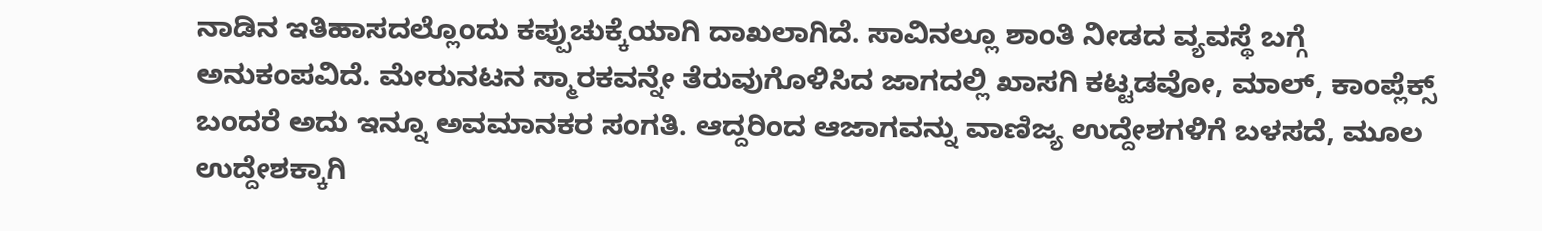ನಾಡಿನ ಇತಿಹಾಸದಲ್ಲೊಂದು ಕಪ್ಪುಚುಕ್ಕೆಯಾಗಿ ದಾಖಲಾಗಿದೆ. ಸಾವಿನಲ್ಲೂ ಶಾಂತಿ ನೀಡದ ವ್ಯವಸ್ಥೆ ಬಗ್ಗೆ ಅನುಕಂಪವಿದೆ. ಮೇರುನಟನ ಸ್ಮಾರಕವನ್ನೇ ತೆರುವುಗೊಳಿಸಿದ ಜಾಗದಲ್ಲಿ ಖಾಸಗಿ ಕಟ್ಟಡವೋ, ಮಾಲ್, ಕಾಂಪ್ಲೆಕ್ಸ್ ಬಂದರೆ ಅದು ಇನ್ನೂ ಅವಮಾನಕರ ಸಂಗತಿ. ಆದ್ದರಿಂದ ಆಜಾಗವನ್ನು ವಾಣಿಜ್ಯ ಉದ್ದೇಶಗಳಿಗೆ ಬಳಸದೆ, ಮೂಲ ಉದ್ದೇಶಕ್ಕಾಗಿ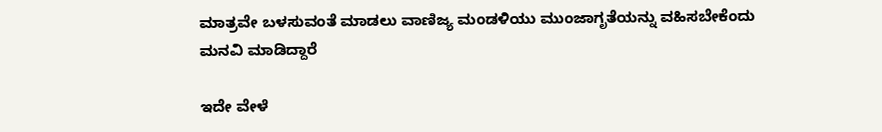ಮಾತ್ರವೇ ಬಳಸುವಂತೆ ಮಾಡಲು ವಾಣಿಜ್ಯ ಮಂಡಳಿಯು ಮುಂಜಾಗೃತೆಯನ್ನು ವಹಿಸಬೇಕೆಂದು ಮನವಿ ಮಾಡಿದ್ದಾರೆ

ಇದೇ ವೇಳೆ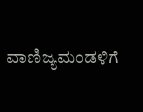ವಾಣಿಜ್ಯಮಂಡಳಿಗೆ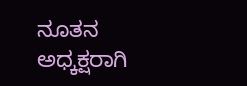ನೂತನ ಅಧ್ಕಕ್ಷರಾಗಿ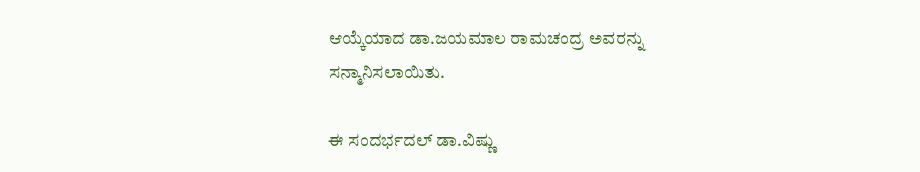ಆಯ್ಕೆಯಾದ ಡಾ.ಜಯಮಾಲ ರಾಮಚಂದ್ರ ಅವರನ್ನು ಸನ್ಮಾನಿಸಲಾಯಿತು.

ಈ ಸಂದರ್ಭದಲ್ ಡಾ.ವಿಷ್ಣು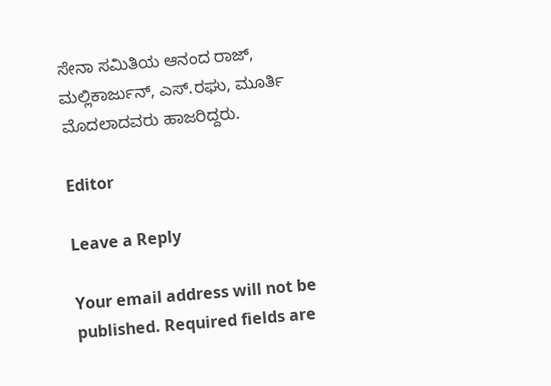ಸೇನಾ ಸಮಿತಿಯ ಆನಂದ ರಾಜ್, ಮಲ್ಲಿಕಾರ್ಜುನ್, ಎಸ್.ರಘು, ಮೂರ್ತಿ ಮೊದಲಾದವರು ಹಾಜರಿದ್ದರು.

Editor

Leave a Reply

Your email address will not be published. Required fields are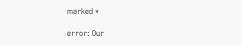marked *

error: Our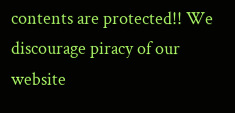contents are protected!! We discourage piracy of our website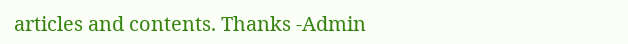articles and contents. Thanks -Admin